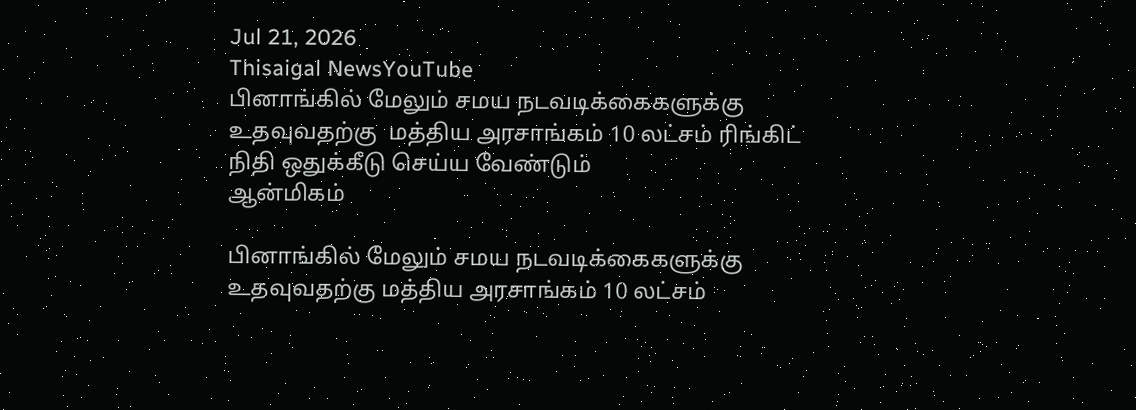Jul 21, 2026
Thisaigal NewsYouTube
பினாங்கில் மேலும் சமய நடவடிக்கைகளுக்கு உதவுவதற்கு  மத்திய அரசாங்கம் 10 லட்சம் ரிங்கிட் நிதி ஒதுக்கீடு செய்ய வேண்டும்
ஆன்மிகம்

பினாங்கில் மேலும் சமய நடவடிக்கைகளுக்கு உதவுவதற்கு மத்திய அரசாங்கம் 10 லட்சம்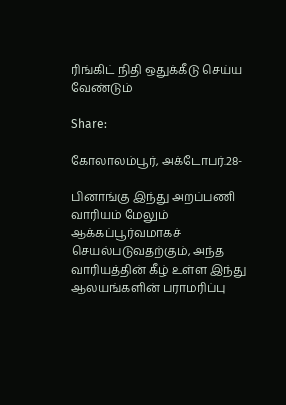ரிங்கிட் நிதி ஒதுக்கீடு செய்ய வேண்டும்

Share:

கோலாலம்பூர், அக்டோபர்.28-

பினாங்கு இந்து அறப்பணி வாரியம் மேலும் ஆக்கப்பூர்வமாகச் செயல்படுவதற்கும், அந்த வாரியத்தின் கீழ் உள்ள இந்து ஆலயங்களின் பராமரிப்பு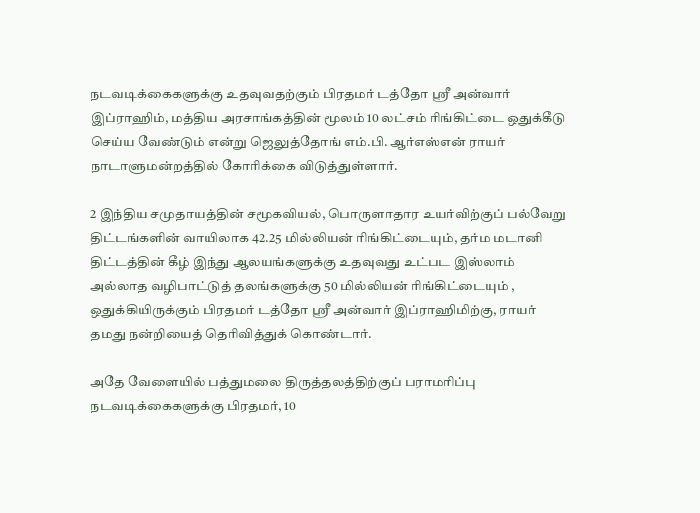நடவடிக்கைகளுக்கு உதவுவதற்கும் பிரதமர் டத்தோ ஶ்ரீ அன்வார் இப்ராஹிம், மத்திய அரசாங்கத்தின் மூலம் 10 லட்சம் ரிங்கிட்டை ஒதுக்கீடு செய்ய வேண்டும் என்று ஜெலுத்தோங் எம்.பி. ஆர்எஸ்என் ராயர் நாடாளுமன்றத்தில் கோரிக்கை விடுத்துள்ளார்.

2 இந்திய சமுதாயத்தின் சமூகவியல், பொருளாதார உயர்விற்குப் பல்வேறு திட்டங்களின் வாயிலாக 42.25 மில்லியன் ரிங்கிட்டையும், தர்ம மடானி திட்டத்தின் கீழ் இந்து ஆலயங்களுக்கு உதவுவது உட்பட இஸ்லாம் அல்லாத வழிபாட்டுத் தலங்களுக்கு 50 மில்லியன் ரிங்கிட்டையும் , ஒதுக்கியிருக்கும் பிரதமர் டத்தோ ஶ்ரீ அன்வார் இப்ராஹிமிற்கு, ராயர் தமது நன்றியைத் தெரிவித்துக் கொண்டார்.

அதே வேளையில் பத்துமலை திருத்தலத்திற்குப் பராமரிப்பு நடவடிக்கைகளுக்கு பிரதமர், 10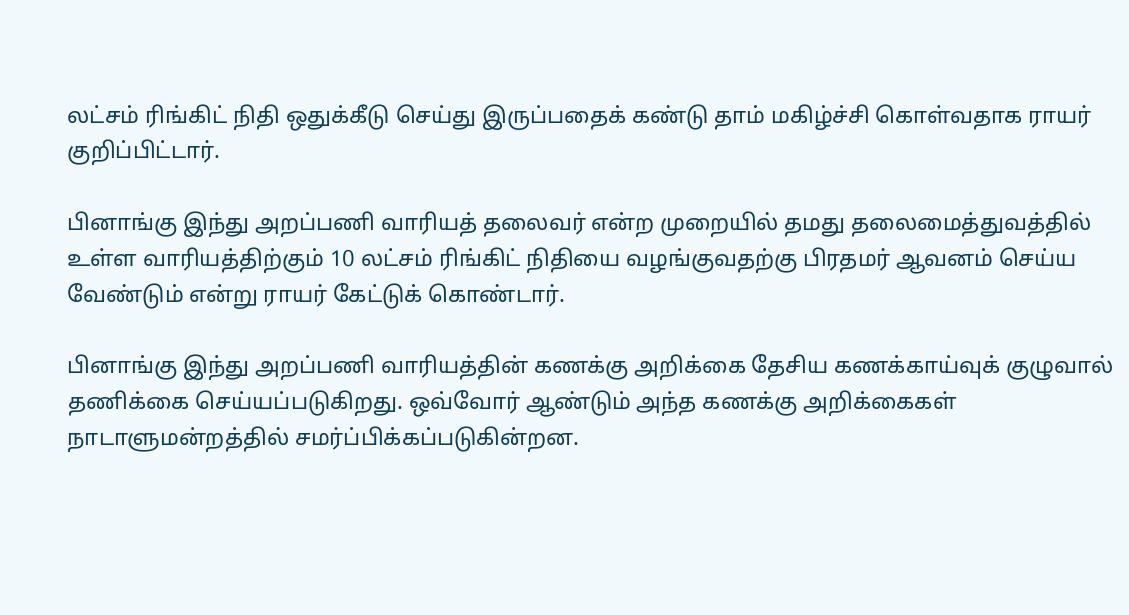லட்சம் ரிங்கிட் நிதி ஒதுக்கீடு செய்து இருப்பதைக் கண்டு தாம் மகிழ்ச்சி கொள்வதாக ராயர் குறிப்பிட்டார்.

பினாங்கு இந்து அறப்பணி வாரியத் தலைவர் என்ற முறையில் தமது தலைமைத்துவத்தில் உள்ள வாரியத்திற்கும் 10 லட்சம் ரிங்கிட் நிதியை வழங்குவதற்கு பிரதமர் ஆவனம் செய்ய வேண்டும் என்று ராயர் கேட்டுக் கொண்டார்.

பினாங்கு இந்து அறப்பணி வாரியத்தின் கணக்கு அறிக்கை தேசிய கணக்காய்வுக் குழுவால் தணிக்கை செய்யப்படுகிறது. ஒவ்வோர் ஆண்டும் அந்த கணக்கு அறிக்கைகள் நாடாளுமன்றத்தில் சமர்ப்பிக்கப்படுகின்றன.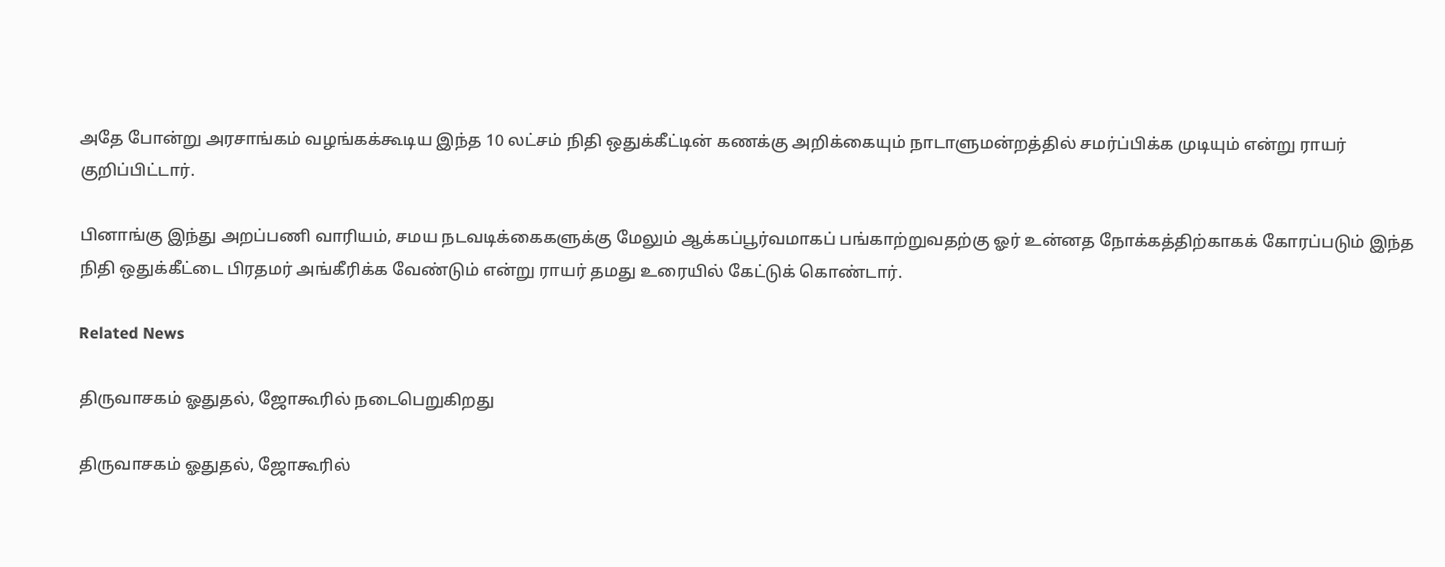அதே போன்று அரசாங்கம் வழங்கக்கூடிய இந்த 10 லட்சம் நிதி ஒதுக்கீட்டின் கணக்கு அறிக்கையும் நாடாளுமன்றத்தில் சமர்ப்பிக்க முடியும் என்று ராயர் குறிப்பிட்டார்.

பினாங்கு இந்து அறப்பணி வாரியம், சமய நடவடிக்கைகளுக்கு மேலும் ஆக்கப்பூர்வமாகப் பங்காற்றுவதற்கு ஓர் உன்னத நோக்கத்திற்காகக் கோரப்படும் இந்த நிதி ஒதுக்கீட்டை பிரதமர் அங்கீரிக்க வேண்டும் என்று ராயர் தமது உரையில் கேட்டுக் கொண்டார்.

Related News

திருவாசகம் ஓதுதல், ஜோகூரில் நடைபெறுகிறது

திருவாசகம் ஓதுதல், ஜோகூரில்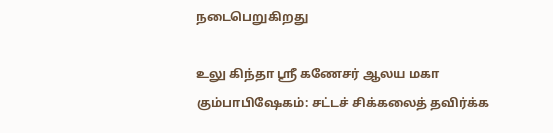நடைபெறுகிறது

உலு கிந்தா ஸ்ரீ கணேசர் ஆலய மகா கும்பாபிஷேகம்: சட்டச் சிக்கலைத் தவிர்க்க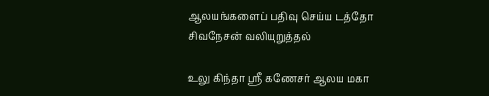ஆலயங்களைப் பதிவு செய்ய டத்தோ சிவநேசன் வலியுறுத்தல்

உலு கிந்தா ஸ்ரீ கணேசர் ஆலய மகா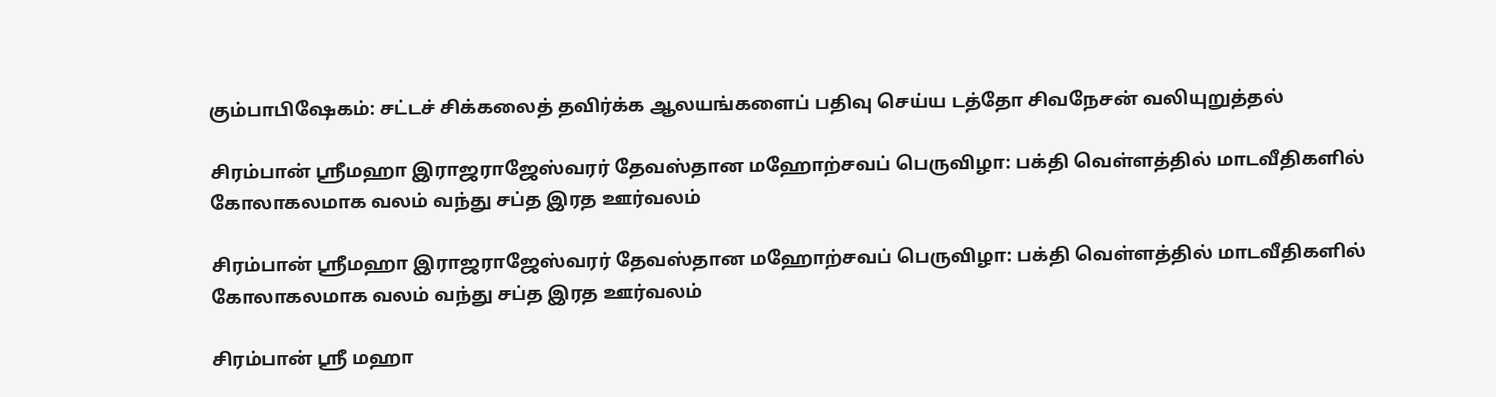கும்பாபிஷேகம்: சட்டச் சிக்கலைத் தவிர்க்க ஆலயங்களைப் பதிவு செய்ய டத்தோ சிவநேசன் வலியுறுத்தல்

சிரம்பான் ஸ்ரீமஹா இராஜராஜேஸ்வரர் தேவஸ்தான மஹோற்சவப் பெருவிழா: பக்தி வெள்ளத்தில் மாடவீதிகளில் கோலாகலமாக வலம் வந்து சப்த இரத ஊர்வலம்

சிரம்பான் ஸ்ரீமஹா இராஜராஜேஸ்வரர் தேவஸ்தான மஹோற்சவப் பெருவிழா: பக்தி வெள்ளத்தில் மாடவீதிகளில் கோலாகலமாக வலம் வந்து சப்த இரத ஊர்வலம்

சிரம்பான் ஸ்ரீ மஹா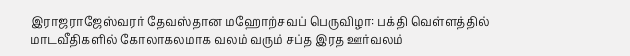இராஜராஜேஸ்வரர் தேவஸ்தான மஹோற்சவப் பெருவிழா: பக்தி வெள்ளத்தில் மாடவீதிகளில் கோலாகலமாக வலம் வரும் சப்த இரத ஊர்வலம்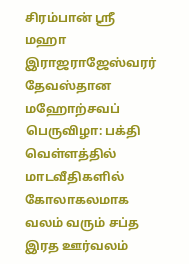சிரம்பான் ஸ்ரீ மஹா இராஜராஜேஸ்வரர் தேவஸ்தான மஹோற்சவப் பெருவிழா: பக்தி வெள்ளத்தில் மாடவீதிகளில் கோலாகலமாக வலம் வரும் சப்த இரத ஊர்வலம்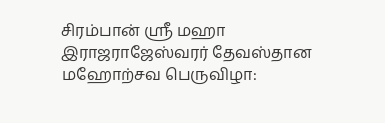சிரம்பான் ஸ்ரீ மஹா இராஜராஜேஸ்வரர் தேவஸ்தான மஹோற்சவ பெருவிழா: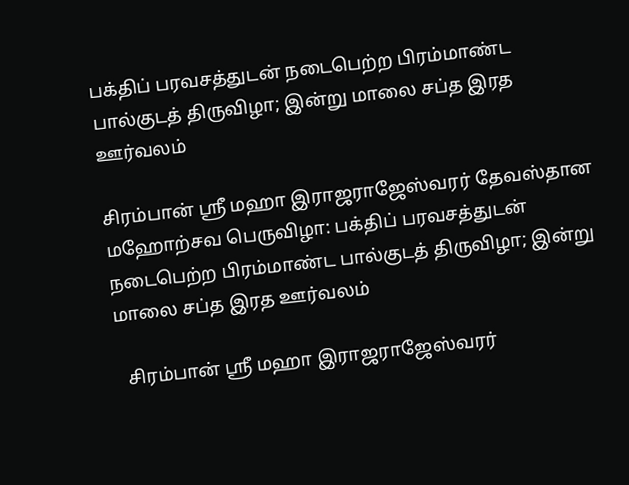பக்திப் பரவசத்துடன் நடைபெற்ற பிரம்மாண்ட பால்குடத் திருவிழா; இன்று மாலை சப்த இரத ஊர்வலம்

சிரம்பான் ஸ்ரீ மஹா இராஜராஜேஸ்வரர் தேவஸ்தான மஹோற்சவ பெருவிழா: பக்திப் பரவசத்துடன் நடைபெற்ற பிரம்மாண்ட பால்குடத் திருவிழா; இன்று மாலை சப்த இரத ஊர்வலம்

  சிரம்பான் ஸ்ரீ மஹா இராஜராஜேஸ்வரர்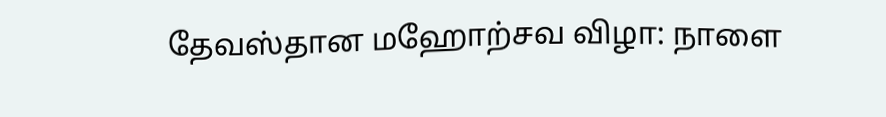தேவஸ்தான மஹோற்சவ விழா: நாளை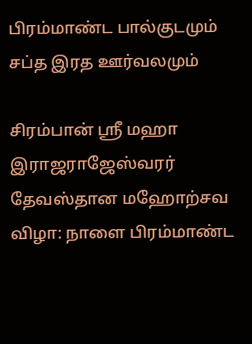பிரம்மாண்ட பால்குடமும் சப்த இரத ஊர்வலமும்

சிரம்பான் ஸ்ரீ மஹா இராஜராஜேஸ்வரர் தேவஸ்தான மஹோற்சவ விழா: நாளை பிரம்மாண்ட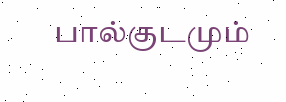பால்குடமும்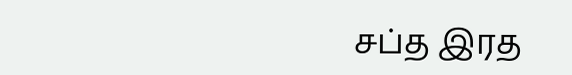சப்த இரத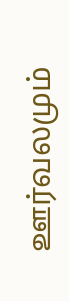ஊர்வலமும்